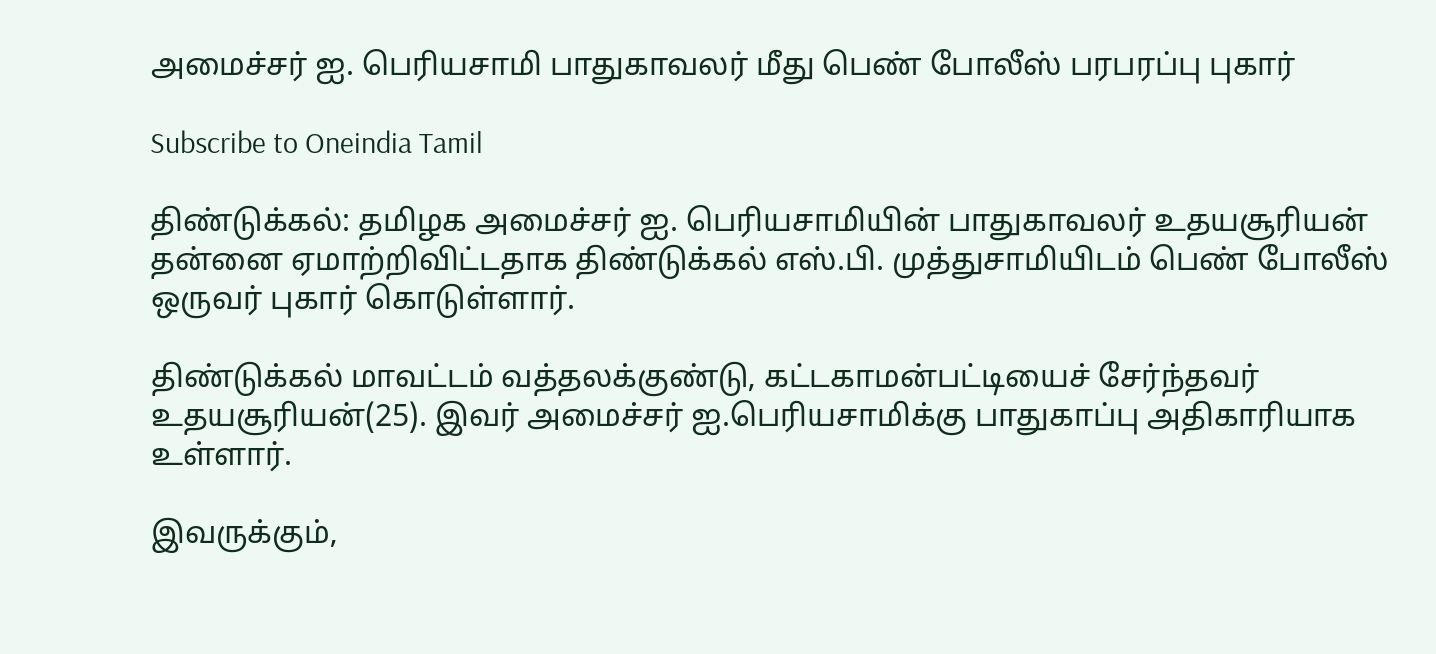அமைச்சர் ஐ. பெரியசாமி பாதுகாவலர் மீது பெண் போலீஸ் பரபரப்பு புகார்

Subscribe to Oneindia Tamil

திண்டுக்கல்: தமிழக அமைச்சர் ஐ. பெரியசாமியின் பாதுகாவலர் உதயசூரியன் தன்னை ஏமாற்றிவிட்டதாக திண்டுக்கல் எஸ்.பி. முத்துசாமியிடம் பெண் போலீஸ் ஒருவர் புகார் கொடுள்ளார்.

திண்டுக்கல் மாவட்டம் வத்தலக்குண்டு, கட்டகாமன்பட்டியைச் சேர்ந்தவர் உதயசூரியன்(25). இவர் அமைச்சர் ஐ.பெரியசாமிக்கு பாதுகாப்பு அதிகாரியாக உள்ளார்.

இவருக்கும்,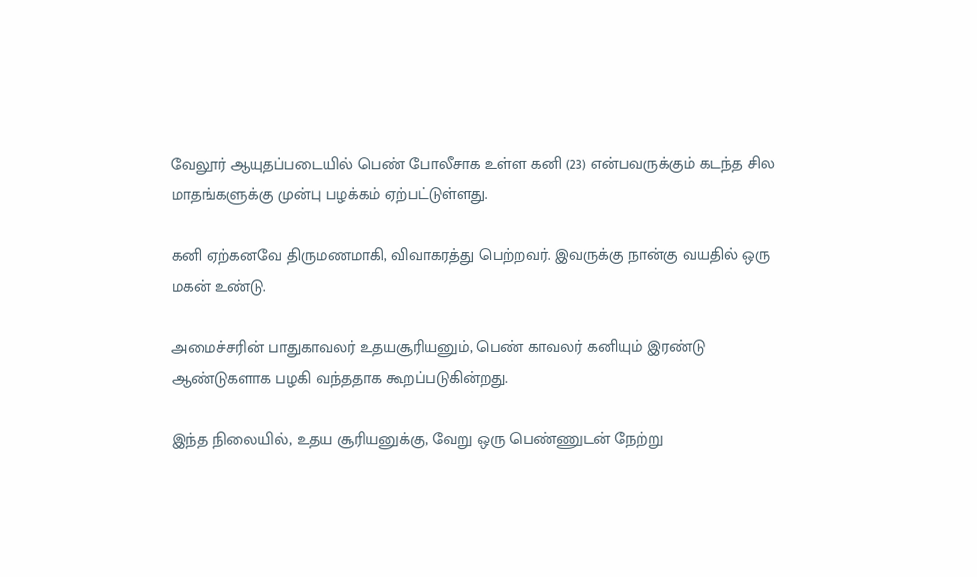வேலூர் ஆயுதப்படையில் பெண் போலீசாக உள்ள கனி (23) என்பவருக்கும் கடந்த சில மாதங்களுக்கு முன்பு பழக்கம் ஏற்பட்டுள்ளது.

கனி ஏற்கனவே திருமணமாகி, விவாகரத்து பெற்றவர். இவருக்கு நான்கு வயதில் ஒரு மகன் உண்டு.

அமைச்சரின் பாதுகாவலர் உதயசூரியனும், பெண் காவலர் கனியும் இரண்டு ஆண்டுகளாக பழகி வந்ததாக கூறப்படுகின்றது.

இந்த நிலையில், உதய சூரியனுக்கு, வேறு ஒரு பெண்ணுடன் நேற்று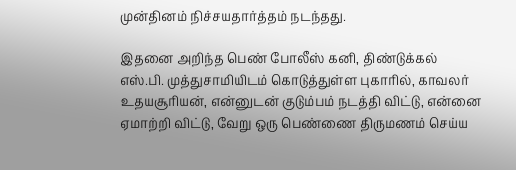முன்தினம் நிச்சயதார்த்தம் நடந்தது.

இதனை அறிந்த பெண் போலீஸ் கனி, திண்டுக்கல் எஸ்.பி. முத்துசாமியிடம் கொடுத்துள்ள புகாரில், காவலர் உதயசூரியன், என்னுடன் குடும்பம் நடத்தி விட்டு, என்னை ஏமாற்றி விட்டு, வேறு ஒரு பெண்ணை திருமணம் செய்ய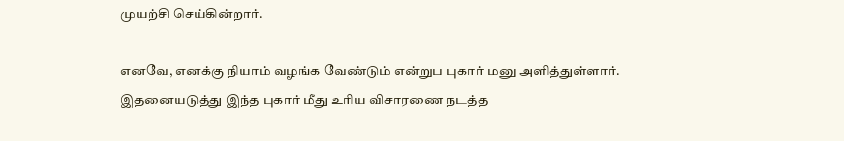முயற்சி செய்கின்றார்.

எனவே, எனக்கு நியாம் வழங்க வேண்டும் என்றுப புகார் மனு அளித்துள்ளார். இதனையடுத்து இந்த புகார் மீது உரிய விசாரணை நடத்த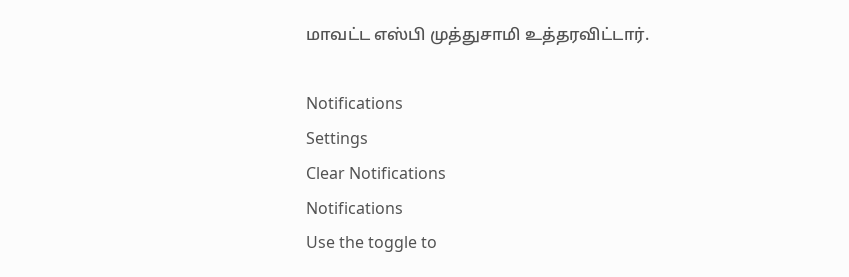மாவட்ட எஸ்பி முத்துசாமி உத்தரவிட்டார்.

Notifications
Settings
Clear Notifications
Notifications
Use the toggle to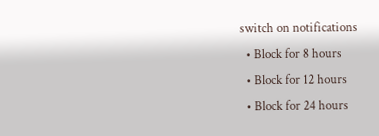switch on notifications
  • Block for 8 hours
  • Block for 12 hours
  • Block for 24 hours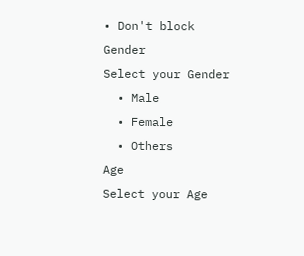• Don't block
Gender
Select your Gender
  • Male
  • Female
  • Others
Age
Select your Age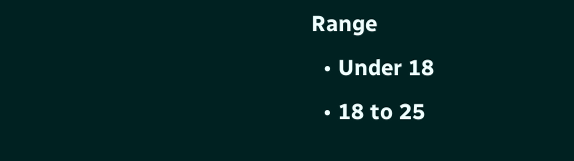Range
  • Under 18
  • 18 to 25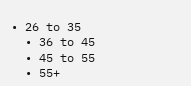• 26 to 35
  • 36 to 45
  • 45 to 55
  • 55+